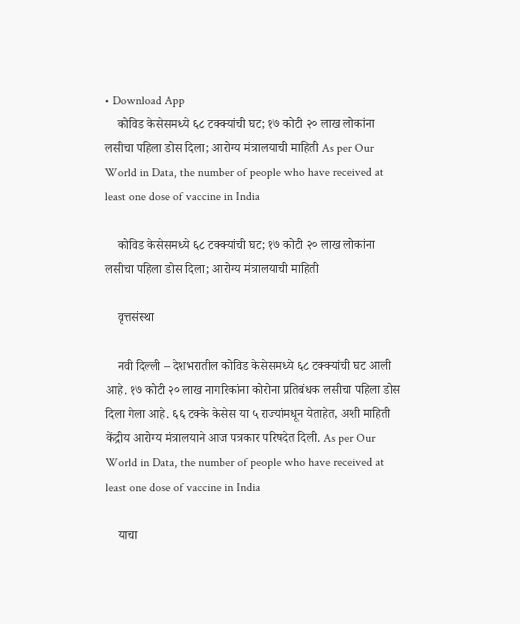• Download App
    कोविड केसेसमध्ये ६८ टक्क्यांची घट; १७ कोटी २० लाख लोकांना लसीचा पहिला डोस दिला; आरोग्य मंत्रालयाची माहिती As per Our World in Data, the number of people who have received at least one dose of vaccine in India

    कोविड केसेसमध्ये ६८ टक्क्यांची घट; १७ कोटी २० लाख लोकांना लसीचा पहिला डोस दिला; आरोग्य मंत्रालयाची माहिती

    वृत्तसंस्था

    नवी दिल्ली – देशभरातील कोविड केसेसमध्ये ६८ टक्क्यांची घट आली आहे. १७ कोटी २० लाख नागरिकांना कोरोना प्रतिबंधक लसीचा पहिला डोस दिला गेला आहे. ६६ टक्के केसेस या ५ राज्यांमधून येताहेत, अशी माहिती केंद्रीय आरोग्य मंत्रालयाने आज पत्रकार परिषदेत दिली. As per Our World in Data, the number of people who have received at least one dose of vaccine in India

    याचा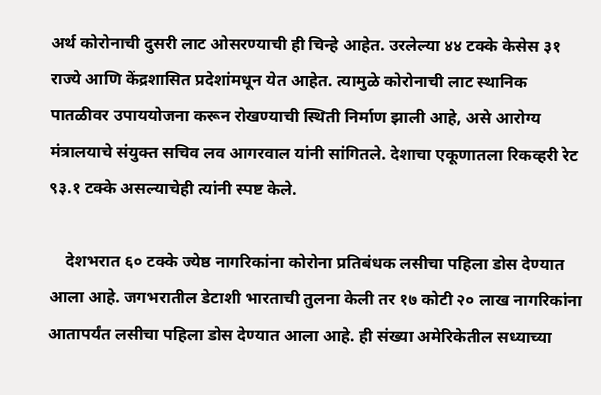अर्थ कोरोनाची दुसरी लाट ओसरण्याची ही चिन्हे आहेत. उरलेल्या ४४ टक्के केसेस ३१ राज्ये आणि केंद्रशासित प्रदेशांमधून येत आहेत. त्यामुळे कोरोनाची लाट स्थानिक पातळीवर उपाययोजना करून रोखण्याची स्थिती निर्माण झाली आहे, असे आरोग्य मंत्रालयाचे संयुक्त सचिव लव आगरवाल यांनी सांगितले. देशाचा एकूणातला रिकव्हरी रेट ९३.१ टक्के असल्याचेही त्यांनी स्पष्ट केले.

    देशभरात ६० टक्के ज्येष्ठ नागरिकांना कोरोना प्रतिबंधक लसीचा पहिला डोस देण्यात आला आहे. जगभरातील डेटाशी भारताची तुलना केली तर १७ कोटी २० लाख नागरिकांना आतापर्यंत लसीचा पहिला डोस देण्यात आला आहे. ही संख्या अमेरिकेतील सध्याच्या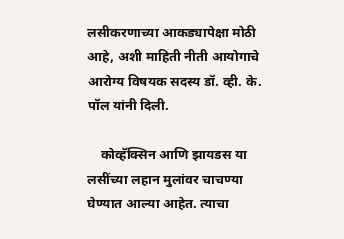लसीकरणाच्या आकड्यापेक्षा मोठी आहे, अशी माहिती नीती आयोगाचे आरोग्य विषयक सदस्य डॉ. व्ही. के. पॉल यांनी दिली.

    कोव्हॅक्सिन आणि झायडस या लसींच्या लहान मुलांवर चाचण्या घेण्यात आल्या आहेत. त्याचा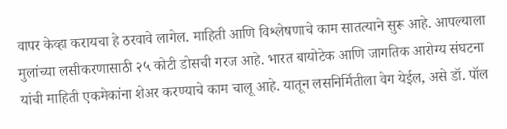वापर केव्हा करायचा हे ठरवावे लागेल. माहिती आणि विश्लेषणाचे काम सातत्याने सुरू आहे. आपल्याला मुलांच्या लसीकरणासाठी २५ कोटी डोसची गरज आहे. भारत बायोटेक आणि जागतिक आरोग्य संघटना यांची माहिती एकमेकांना शेअर करण्याचे काम चालू आहे. यातून लसनिर्मितीला वेग येईल, असे डॉ. पॉल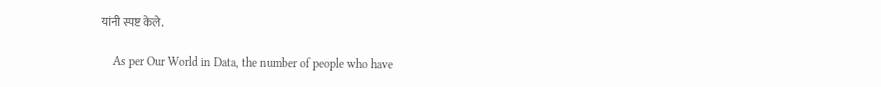यांनी स्पष्ट केले.

    As per Our World in Data, the number of people who have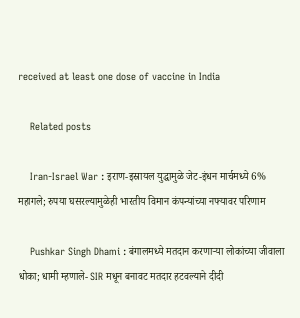received at least one dose of vaccine in India

    Related posts

    Iran-Israel War : इराण-इस्रायल युद्धामुळे जेट-इंधन मार्चमध्ये 6% महागले; रुपया घसरल्यामुळेही भारतीय विमान कंपन्यांच्या नफ्यावर परिणाम

    Pushkar Singh Dhami : बंगालमध्ये मतदान करणाऱ्या लोकांच्या जीवाला धोका; धामी म्हणाले- SIR मधून बनावट मतदार हटवल्याने दीदी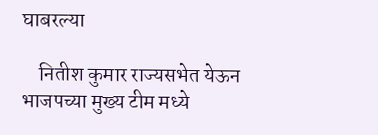घाबरल्या

    नितीश कुमार राज्यसभेत येऊन भाजपच्या मुख्य टीम मध्ये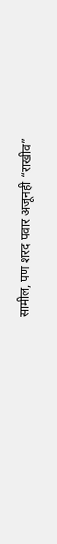सामील, पण शरद पवार अजूनही “राखीव”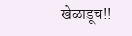खेळाडूच!!